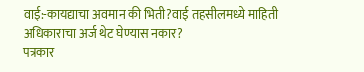वाई:-कायद्याचा अवमान की भिती?वाई तहसीलमध्ये माहिती अधिकाराचा अर्ज थेट घेण्यास नकार?
पत्रकार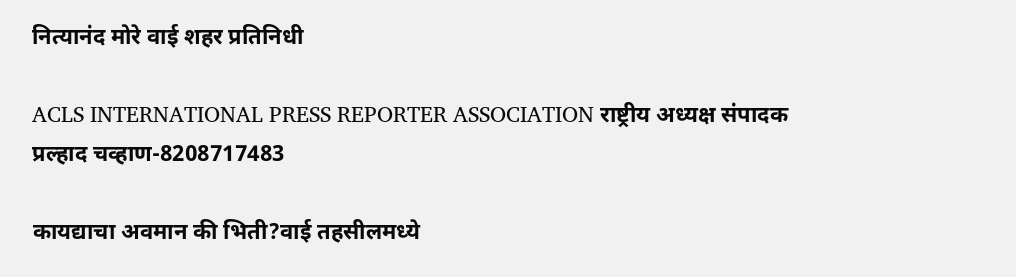नित्यानंद मोरे वाई शहर प्रतिनिधी

ACLS INTERNATIONAL PRESS REPORTER ASSOCIATION राष्ट्रीय अध्यक्ष संपादक प्रल्हाद चव्हाण-8208717483

कायद्याचा अवमान की भिती?वाई तहसीलमध्ये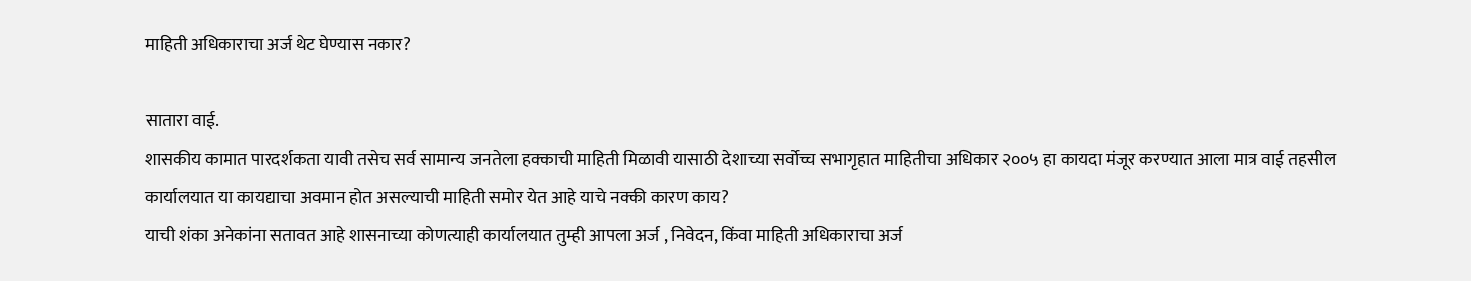माहिती अधिकाराचा अर्ज थेट घेण्यास नकार?

सातारा वाई.
शासकीय कामात पारदर्शकता यावी तसेच सर्व सामान्य जनतेला हक्काची माहिती मिळावी यासाठी देशाच्या सर्वोच्च सभागृहात माहितीचा अधिकार २००५ हा कायदा मंजूर करण्यात आला मात्र वाई तहसील कार्यालयात या कायद्याचा अवमान होत असल्याची माहिती समोर येत आहे याचे नक्की कारण काय?
याची शंका अनेकांना सतावत आहे शासनाच्या कोणत्याही कार्यालयात तुम्ही आपला अर्ज , निवेदन, किंवा माहिती अधिकाराचा अर्ज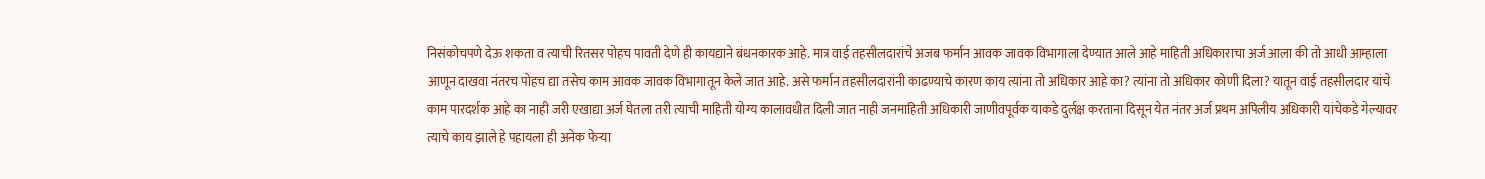निसंकोचपणे देऊ शकता व त्याची रितसर पोहच पावती देणे ही कायद्याने बंधनकारक आहे. मात्र वाई तहसीलदारांचे अजब फर्मान आवक जावक विभागाला देण्यात आले आहे माहिती अधिकाराचा अर्ज आला की तो आधी आम्हाला आणून दाखवा नंतरच पोहच द्या तसेच काम आवक जावक विभागातून केले जात आहे. असे फर्मान तहसीलदारांनी काढण्याचे कारण काय त्यांना तो अधिकार आहे का? त्यांना तो अधिकार कोणी दिला? यातून वाई तहसीलदार यांचे काम पारदर्शक आहे का नाही जरी एखाद्या अर्ज घेतला तरी त्याची माहिती योग्य कालावधीत दिली जात नाही जनमाहिती अधिकारी जाणीवपूर्वक याकडे दुर्लक्ष करताना दिसून येत नंतर अर्ज प्रथम अपिलीय अधिकारी यांचेकडे गेल्यावर त्याचे काय झाले हे पहायला ही अनेक फेऱ्या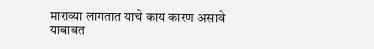माराव्या लागतात याचे काय कारण असावे याबाबत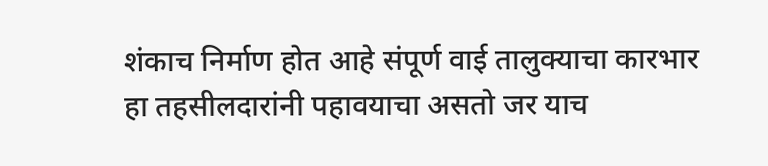शंकाच निर्माण होत आहे संपूर्ण वाई तालुक्याचा कारभार हा तहसीलदारांनी पहावयाचा असतो जर याच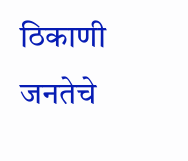ठिकाणी जनतेचे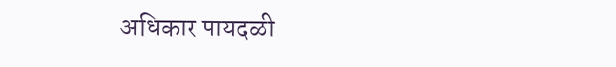अधिकार पायदळी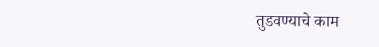तुडवण्याचे काम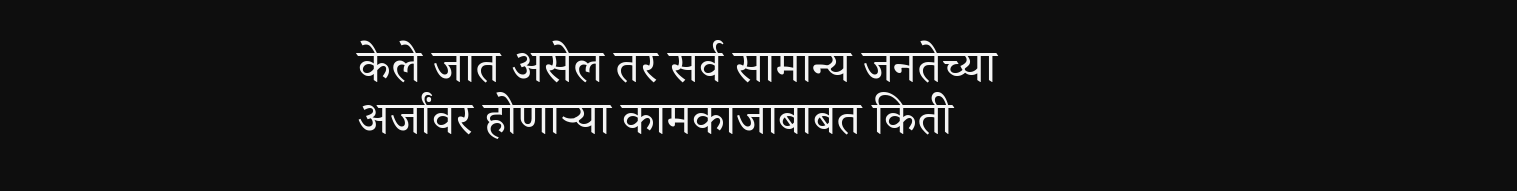केले जात असेल तर सर्व सामान्य जनतेच्या अर्जांवर होणाऱ्या कामकाजाबाबत किती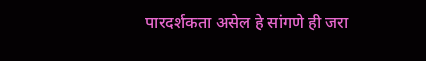पारदर्शकता असेल हे सांगणे ही जरा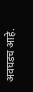अवघडच आहे.